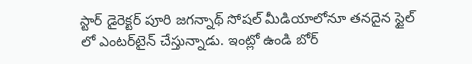స్టార్ డైరెక్టర్ పూరి జగన్నాథ్ సోషల్ మీడియాలోనూ తనదైన స్టైల్‌ లో ఎంటర్‌టైన్‌ చేస్తున్నాడు. ఇంట్లో ఉండి బోర్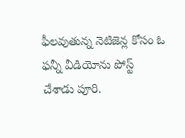ఫీలవుతున్న నెటిజెన్ల కోసం ఓ ఫన్నీ వీడియోను పోస్ట్ చేశాడు పూరి.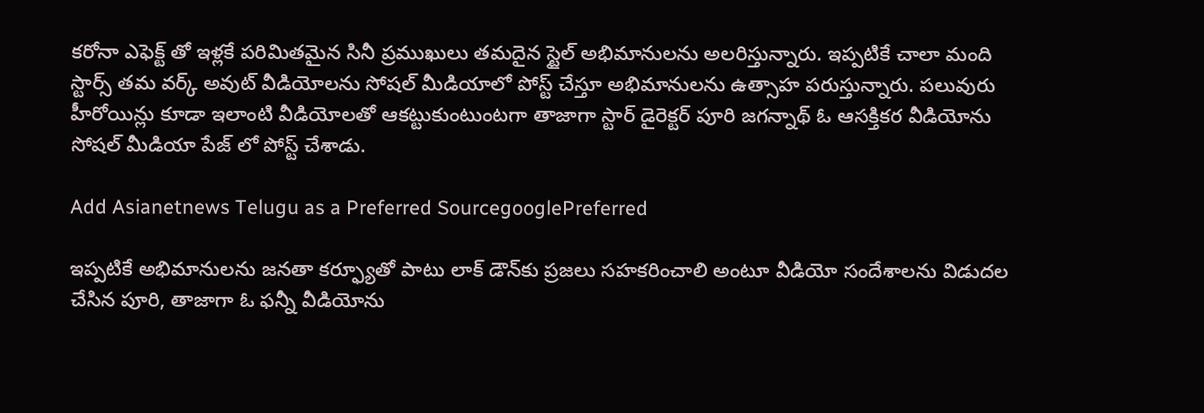కరోనా ఎఫెక్ట్ తో ఇళ్లకే పరిమితమైన సినీ ప్రముఖులు తమదైన స్టైల్‌ అభిమానులను అలరిస్తున్నారు. ఇప్పటికే చాలా మంది స్టార్స్‌ తమ వర్క్ అవుట్ వీడియోలను సోషల్ మీడియాలో పోస్ట్ చేస్తూ అభిమానులను ఉత్సాహ పరుస్తున్నారు. పలువురు హీరోయిన్లు కూడా ఇలాంటి వీడియోలతో ఆకట్టుకుంటుంటగా తాజాగా స్టార్ డైరెక్టర్ పూరి జగన్నాథ్ ఓ ఆసక్తికర వీడియోను సోషల్ మీడియా పేజ్‌ లో పోస్ట్ చేశాడు.

Add Asianetnews Telugu as a Preferred SourcegooglePreferred

ఇప్పటికే అభిమానులను జనతా కర్ఫ్యూతో పాటు లాక్ డౌన్‌కు ప్రజలు సహకరించాలి అంటూ వీడియో సందేశాలను విడుదల చేసిన పూరి, తాజాగా ఓ ఫన్నీ వీడియోను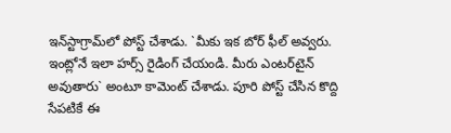ఇన్‌స్టాగ్రామ్‌లో పోస్ట్ చేశాడు. `మీకు ఇక బోర్ ఫీల్ అవ్వరు. ఇంట్లోనే ఇలా హర్స్‌ రైడింగ్ చేయండి. మీరు ఎంటర్‌టైన్‌ అవుతారు` అంటూ కామెంట్ చేశాడు. పూరి పోస్ట్ చేసిన కొద్ది సేపటికే ఈ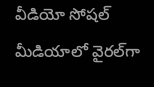వీడియో సోషల్ మీడియాలో వైరల్‌గా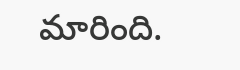మారింది.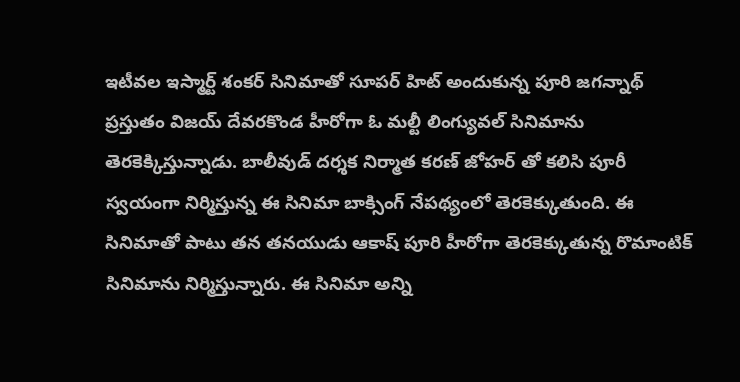ఇటీవల ఇస్మార్ట్ శంకర్‌ సినిమాతో సూపర్‌ హిట్ అందుకున్న పూరి జగన్నాథ్ ప్రస్తుతం విజయ్‌ దేవరకొండ హీరోగా ఓ మల్టీ లింగ్యువల్ సినిమాను తెరకెక్కిస్తున్నాడు. బాలీవుడ్ దర్శక నిర్మాత కరణ్ జోహర్‌ తో కలిసి పూరీ స్వయంగా నిర్మిస్తున్న ఈ సినిమా బాక్సింగ్‌ నేపథ్యంలో తెరకెక్కుతుంది. ఈ సినిమాతో పాటు తన తనయుడు ఆకాష్ పూరి హీరోగా తెరకెక్కుతున్న రొమాంటిక్ సినిమాను నిర్మిస్తున్నారు. ఈ సినిమా అన్ని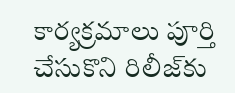కార్యక్రమాలు పూర్తి చేసుకొని రిలీజ్‌కు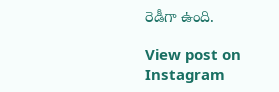రెడీగా ఉంది.

View post on Instagram